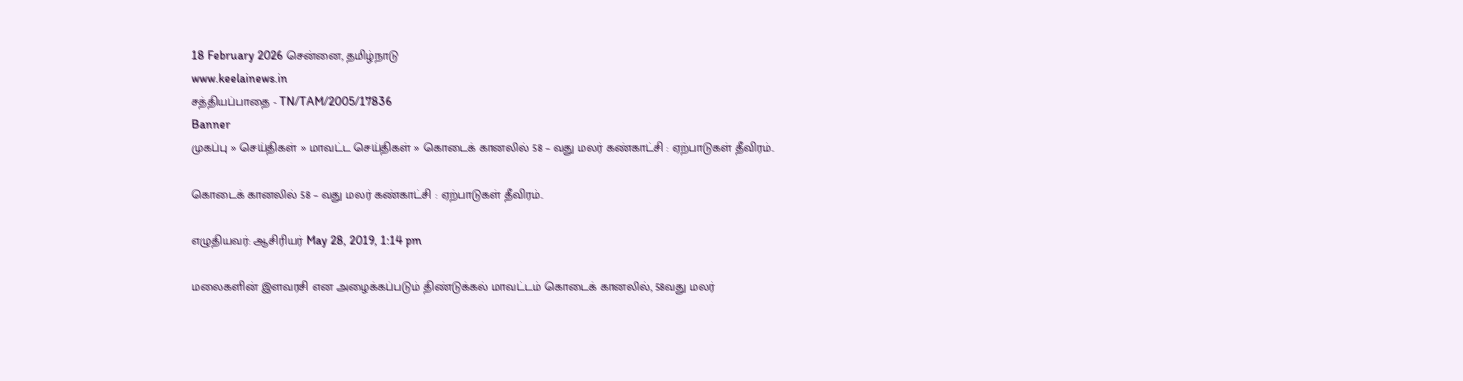18 February 2026 சென்னை, தமிழ்நாடு
www.keelainews.in
சத்தியப்பாதை - TN/TAM/2005/17836
Banner
முகப்பு » செய்திகள் » மாவட்ட செய்திகள் » கொடைக் கானலில் 58 – வது மலர் கண்காட்சி : ஏற்பாடுகள் தீவிரம்..

கொடைக் கானலில் 58 – வது மலர் கண்காட்சி : ஏற்பாடுகள் தீவிரம்..

எழுதியவர்: ஆசிரியர் May 28, 2019, 1:14 pm

மலைகளின் இளவரசி என அழைக்கப்படும் திண்டுக்கல் மாவட்டம் கொடைக் கானலில், 58வது மலர்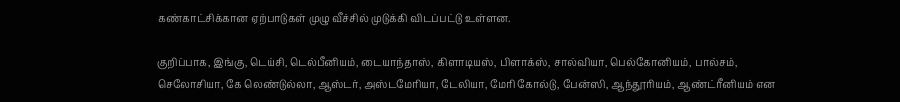கண்காட்சிக்கான ஏற்பாடுகள் முழு வீச்சில் முடுக்கி விடப்பட்டு உள்ளன.

குறிப்பாக, இங்கு, டெய்சி, டெல்பீனியம், டையாந்தாஸ், கிளாடியஸ், பிளாக்ஸ், சால்வியா, பெல்கோனியம், பால்சம், செலோசியா, கே லெண்டுல்லா, ஆஸ்டர், அஸ்டமேரியா, டேலியா, மேரி கோல்டு, பேன்ஸி, ஆந்தூரியம், ஆண்ட்ரீனியம் என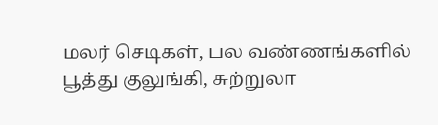மலர் செடிகள், பல வண்ணங்களில் பூத்து குலுங்கி, சுற்றுலா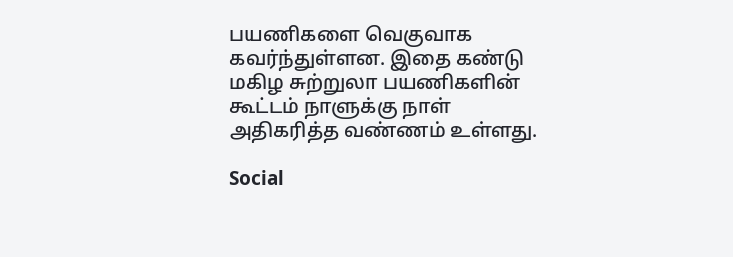பயணிகளை வெகுவாக கவர்ந்துள்ளன. இதை கண்டு மகிழ சுற்றுலா பயணிகளின் கூட்டம் நாளுக்கு நாள் அதிகரித்த வண்ணம் உள்ளது.

Social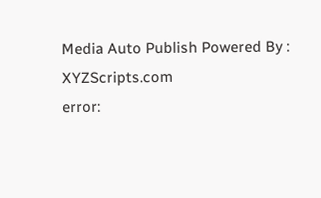Media Auto Publish Powered By : XYZScripts.com
error: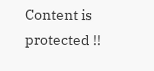Content is protected !!